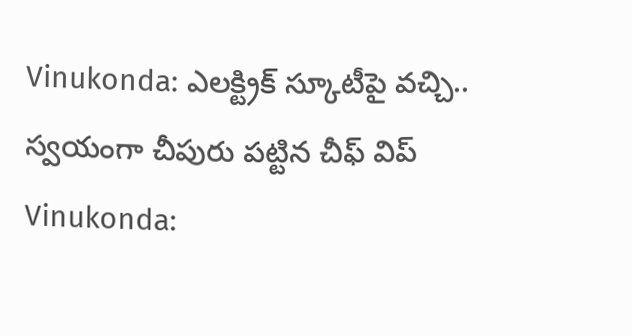Vinukonda: ఎలక్ట్రిక్ స్కూటీపై వచ్చి.. స్వయంగా చీపురు పట్టిన చీఫ్ విప్
Vinukonda: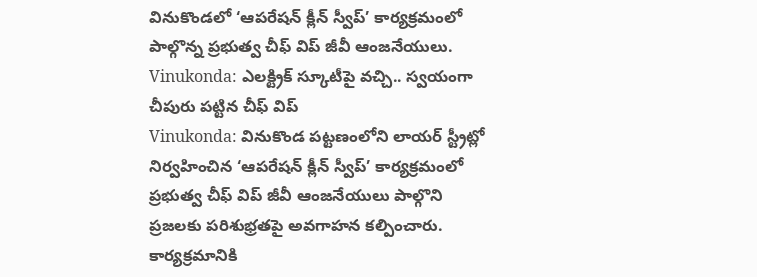వినుకొండలో ‘ఆపరేషన్ క్లీన్ స్వీప్’ కార్యక్రమంలో పాల్గొన్న ప్రభుత్వ చీఫ్ విప్ జీవీ ఆంజనేయులు.
Vinukonda: ఎలక్ట్రిక్ స్కూటీపై వచ్చి.. స్వయంగా చీపురు పట్టిన చీఫ్ విప్
Vinukonda: వినుకొండ పట్టణంలోని లాయర్ స్ట్రీట్లో నిర్వహించిన ‘ఆపరేషన్ క్లీన్ స్వీప్’ కార్యక్రమంలో ప్రభుత్వ చీఫ్ విప్ జీవీ ఆంజనేయులు పాల్గొని ప్రజలకు పరిశుభ్రతపై అవగాహన కల్పించారు. కార్యక్రమానికి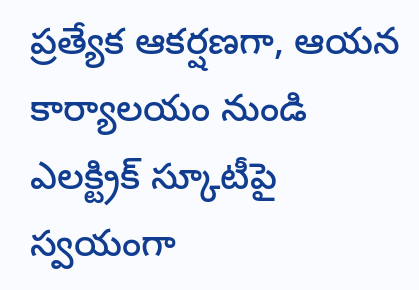ప్రత్యేక ఆకర్షణగా, ఆయన కార్యాలయం నుండి ఎలక్ట్రిక్ స్కూటీపై స్వయంగా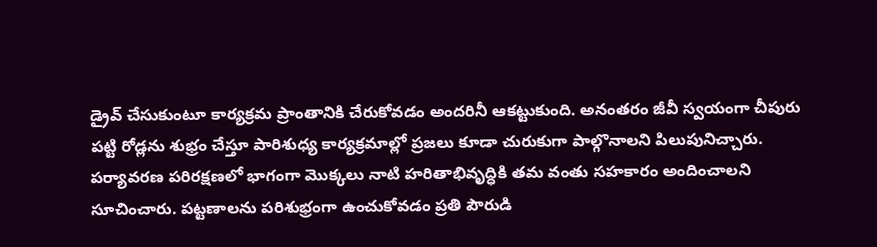డ్రైవ్ చేసుకుంటూ కార్యక్రమ ప్రాంతానికి చేరుకోవడం అందరినీ ఆకట్టుకుంది. అనంతరం జీవీ స్వయంగా చీపురు పట్టి రోడ్లను శుభ్రం చేస్తూ పారిశుధ్య కార్యక్రమాల్లో ప్రజలు కూడా చురుకుగా పాల్గొనాలని పిలుపునిచ్చారు.
పర్యావరణ పరిరక్షణలో భాగంగా మొక్కలు నాటి హరితాభివృద్ధికి తమ వంతు సహకారం అందించాలని సూచించారు. పట్టణాలను పరిశుభ్రంగా ఉంచుకోవడం ప్రతి పౌరుడి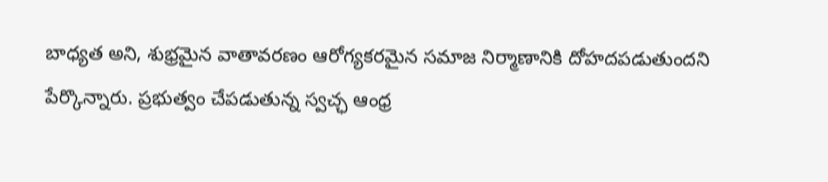బాధ్యత అని, శుభ్రమైన వాతావరణం ఆరోగ్యకరమైన సమాజ నిర్మాణానికి దోహదపడుతుందని పేర్కొన్నారు. ప్రభుత్వం చేపడుతున్న స్వచ్ఛ ఆంధ్ర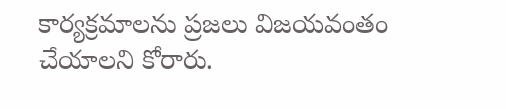కార్యక్రమాలను ప్రజలు విజయవంతం చేయాలని కోరారు.